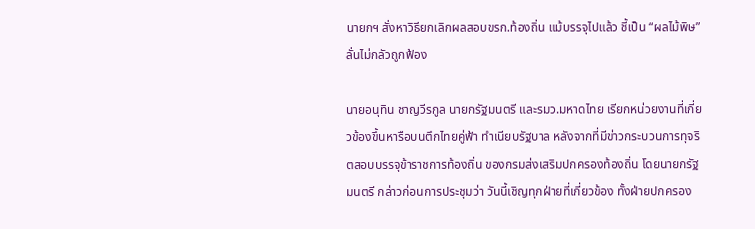นายกฯ สั่งหาวิธียกเลิกผลสอบขรก.ท้องถิ่น แม้บรรจุไปแล้ว ชี้เป็น “ผลไม้พิษ” ลั่นไม่กลัวถูกฟ้อง

นายอนุทิน ชาญวีรกูล นายกรัฐมนตรี และรมว.มหาดไทย เรียกหน่วยงานที่เกี่ยวข้องขึ้นหารือบนตึกไทยคู่ฟ้า ทำเนียบรัฐบาล หลังจากที่มีข่าวกระบวนการทุจริตสอบบรรจุข้าราชการท้องถิ่น ของกรมส่งเสริมปกครองท้องถิ่น โดยนายกรัฐมนตรี กล่าวก่อนการประชุมว่า วันนี้เชิญทุกฝ่ายที่เกี่ยวข้อง ทั้งฝ่ายปกครอง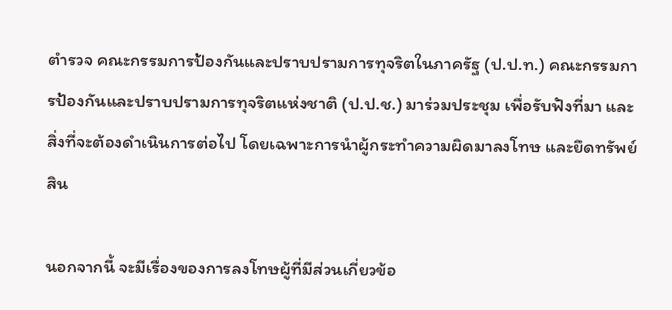ตำรวจ คณะกรรมการป้องกันและปราบปรามการทุจริตในภาครัฐ (ป.ป.ท.) คณะกรรมการป้องกันและปราบปรามการทุจริตแห่งชาติ (ป.ป.ช.) มาร่วมประชุม เพื่อรับฟังที่มา และสิ่งที่จะต้องดำเนินการต่อไป โดยเฉพาะการนำผู้กระทำความผิดมาลงโทษ และยึดทรัพย์สิน

นอกจากนี้ จะมีเรื่องของการลงโทษผู้ที่มีส่วนเกี่ยวข้อ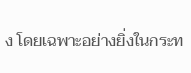ง โดยเฉพาะอย่างยิ่งในกระท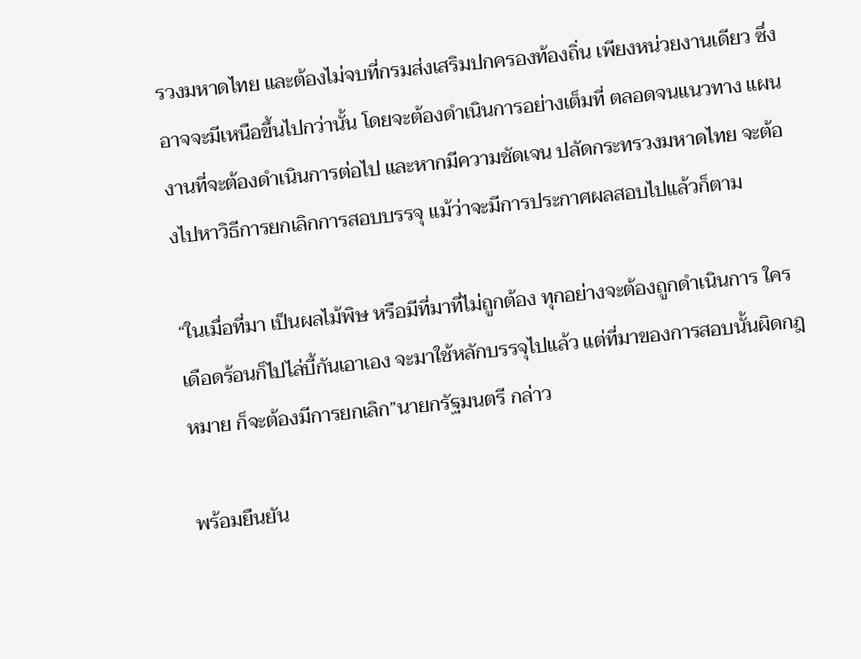รวงมหาดไทย และต้องไม่จบที่กรมส่งเสริมปกครองท้องถิ่น เพียงหน่วยงานเดียว ซึ่งอาจจะมีเหนือขึ้นไปกว่านั้น โดยจะต้องดำเนินการอย่างเต็มที่ ตลอดจนแนวทาง แผนงานที่จะต้องดำเนินการต่อไป และหากมีความชัดเจน ปลัดกระทรวงมหาดไทย จะต้องไปหาวิธีการยกเลิกการสอบบรรจุ แม้ว่าจะมีการประกาศผลสอบไปแล้วก็ตาม

“ในเมื่อที่มา เป็นผลไม้พิษ หรือมีที่มาที่ไม่ถูกต้อง ทุกอย่างจะต้องถูกดำเนินการ ใครเดือดร้อนก็ไปไล่บี้กันเอาเอง จะมาใช้หลักบรรจุไปแล้ว แต่ที่มาของการสอบนั้นผิดกฎหมาย ก็จะต้องมีการยกเลิก”นายกรัฐมนตรี กล่าว

พร้อมยืนยัน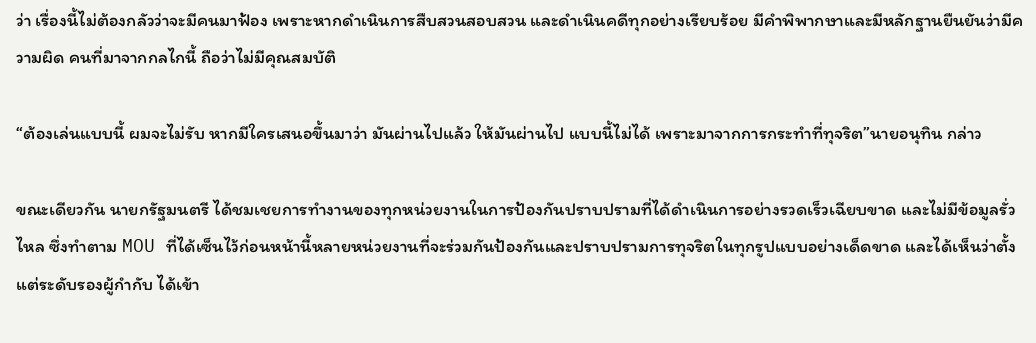ว่า เรื่องนี้ไม่ต้องกลัวว่าจะมีคนมาฟ้อง เพราะหากดำเนินการสืบสวนสอบสวน และดำเนินคดีทุกอย่างเรียบร้อย มีคำพิพากษาและมีหลักฐานยืนยันว่ามีความผิด คนที่มาจากกลไกนี้ ถือว่าไม่มีคุณสมบัติ

“ต้องเล่นแบบนี้ ผมจะไม่รับ หากมีใครเสนอขึ้นมาว่า มันผ่านไปแล้ว ให้มันผ่านไป แบบนี้ไม่ได้ เพราะมาจากการกระทำที่ทุจริต”นายอนุทิน กล่าว

ขณะเดียวกัน นายกรัฐมนตรี ได้ชมเชยการทำงานของทุกหน่วยงานในการป้องกันปราบปรามที่ได้ดำเนินการอย่างรวดเร็วเฉียบขาด และไม่มีข้อมูลรั่วไหล ซึ่งทำตาม MOU ที่ได้เซ็นไว้ก่อนหน้านี้หลายหน่วยงานที่จะร่วมกันป้องกันและปราบปรามการทุจริตในทุกรูปแบบอย่างเด็ดขาด และได้เห็นว่าตั้งแต่ระดับรองผู้กำกับ ได้เข้า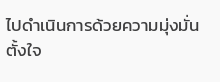ไปดำเนินการด้วยความมุ่งมั่นตั้งใจ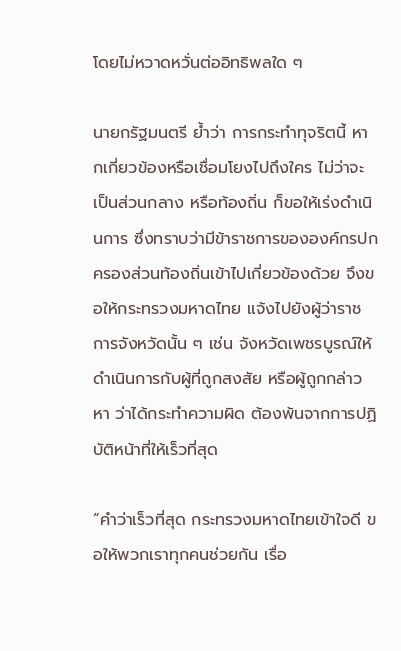โดยไม่หวาดหวั่นต่ออิทธิพลใด ๆ

นายกรัฐมนตรี ย้ำว่า การกระทำทุจริตนี้ หากเกี่ยวข้องหรือเชื่อมโยงไปถึงใคร ไม่ว่าจะเป็นส่วนกลาง หรือท้องถิ่น ก็ขอให้เร่งดำเนินการ ซึ่งทราบว่ามีข้าราชการขององค์กรปกครองส่วนท้องถิ่นเข้าไปเกี่ยวข้องด้วย จึงขอให้กระทรวงมหาดไทย แจ้งไปยังผู้ว่าราชการจังหวัดนั้น ๆ เช่น จังหวัดเพชรบูรณ์ให้ดำเนินการกับผู้ที่ถูกสงสัย หรือผู้ถูกกล่าวหา ว่าได้กระทำความผิด ต้องพ้นจากการปฏิบัติหน้าที่ให้เร็วที่สุด

“คำว่าเร็วที่สุด กระทรวงมหาดไทยเข้าใจดี ขอให้พวกเราทุกคนช่วยกัน เรื่อ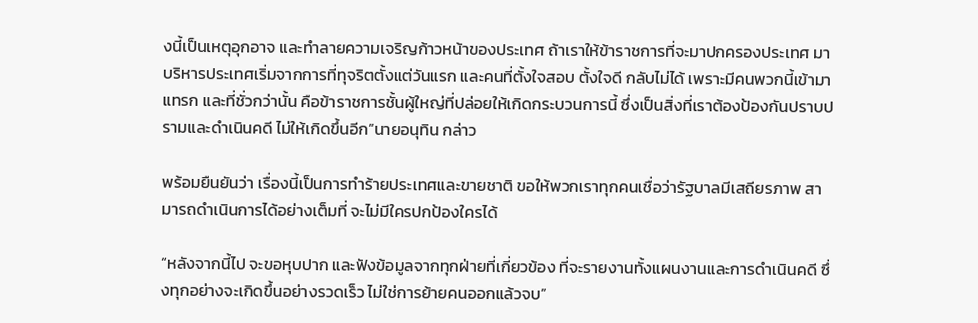งนี้เป็นเหตุอุกอาจ และทำลายความเจริญก้าวหน้าของประเทศ ถ้าเราให้ข้าราชการที่จะมาปกครองประเทศ มาบริหารประเทศเริ่มจากการที่ทุจริตตั้งแต่วันแรก และคนที่ตั้งใจสอบ ตั้งใจดี กลับไม่ได้ เพราะมีคนพวกนี้เข้ามาแทรก และที่ชั่วกว่านั้น คือข้าราชการชั้นผู้ใหญ่ที่ปล่อยให้เกิดกระบวนการนี้ ซึ่งเป็นสิ่งที่เราต้องป้องกันปราบปรามและดำเนินคดี ไม่ให้เกิดขึ้นอีก”นายอนุทิน กล่าว

พร้อมยืนยันว่า เรื่องนี้เป็นการทำร้ายประเทศและขายชาติ ขอให้พวกเราทุกคนเชื่อว่ารัฐบาลมีเสถียรภาพ สามารถดำเนินการได้อย่างเต็มที่ จะไม่มีใครปกป้องใครได้

“หลังจากนี้ไป จะขอหุบปาก และฟังข้อมูลจากทุกฝ่ายที่เกี่ยวข้อง ที่จะรายงานทั้งแผนงานและการดำเนินคดี ซึ่งทุกอย่างจะเกิดขึ้นอย่างรวดเร็ว ไม่ใช่การย้ายคนออกแล้วจบ”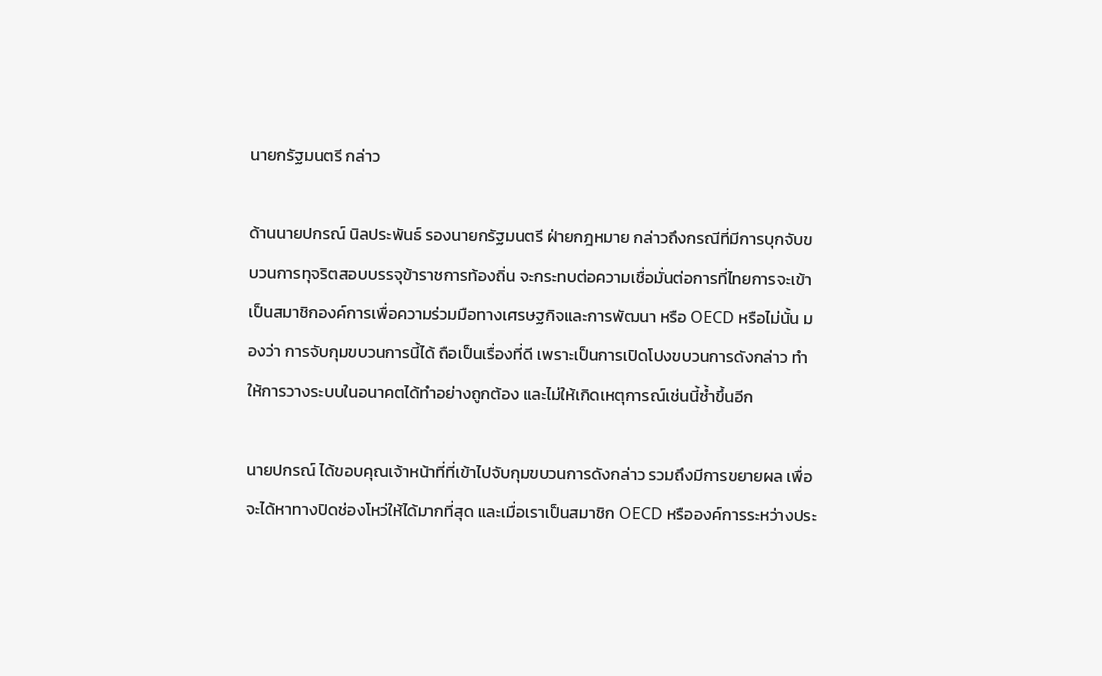นายกรัฐมนตรี กล่าว

ด้านนายปกรณ์ นิลประพันธ์ รองนายกรัฐมนตรี ฝ่ายกฎหมาย กล่าวถึงกรณีที่มีการบุกจับขบวนการทุจริตสอบบรรจุข้าราชการท้องถิ่น จะกระทบต่อความเชื่อมั่นต่อการที่ไทยการจะเข้าเป็นสมาชิกองค์การเพื่อความร่วมมือทางเศรษฐกิจและการพัฒนา หรือ OECD หรือไม่นั้น มองว่า การจับกุมขบวนการนี้ได้ ถือเป็นเรื่องที่ดี เพราะเป็นการเปิดโปงขบวนการดังกล่าว ทำให้การวางระบบในอนาคตได้ทำอย่างถูกต้อง และไม่ให้เกิดเหตุการณ์เช่นนี้ซ้ำขึ้นอีก

นายปกรณ์ ได้ขอบคุณเจ้าหน้าที่ที่เข้าไปจับกุมขบวนการดังกล่าว รวมถึงมีการขยายผล เพื่อจะได้หาทางปิดช่องโหว่ให้ได้มากที่สุด และเมื่อเราเป็นสมาชิก OECD หรือองค์การระหว่างประ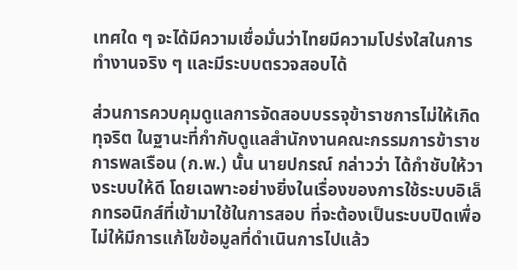เทศใด ๆ จะได้มีความเชื่อมั่นว่าไทยมีความโปร่งใสในการทำงานจริง ๆ และมีระบบตรวจสอบได้

ส่วนการควบคุมดูแลการจัดสอบบรรจุข้าราชการไม่ให้เกิดทุจริต ในฐานะที่กำกับดูแลสำนักงานคณะกรรมการข้าราชการพลเรือน (ก.พ.) นั้น นายปกรณ์ กล่าวว่า ได้กำชับให้วางระบบให้ดี โดยเฉพาะอย่างยิ่งในเรื่องของการใช้ระบบอิเล็กทรอนิกส์ที่เข้ามาใช้ในการสอบ ที่จะต้องเป็นระบบปิดเพื่อไม่ให้มีการแก้ไขข้อมูลที่ดำเนินการไปแล้ว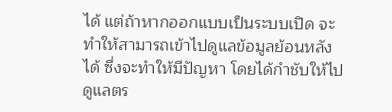ได้ แต่ถ้าหากออกแบบเป็นระบบเปิด จะทำให้สามารถเข้าไปดูแลข้อมูลย้อนหลังได้ ซึ่งจะทำให้มีปัญหา โดยได้กำชับให้ไปดูแลตร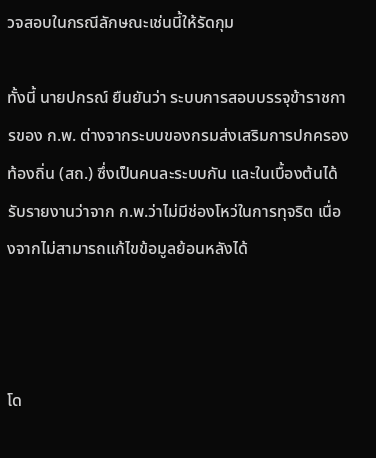วจสอบในกรณีลักษณะเช่นนี้ให้รัดกุม

ทั้งนี้ นายปกรณ์ ยืนยันว่า ระบบการสอบบรรจุข้าราชการของ ก.พ. ต่างจากระบบของกรมส่งเสริมการปกครองท้องถิ่น (สถ.) ซึ่งเป็นคนละระบบกัน และในเบื้องต้นได้รับรายงานว่าจาก ก.พ.ว่าไม่มีช่องโหว่ในการทุจริต เนื่องจากไม่สามารถแก้ไขข้อมูลย้อนหลังได้



โด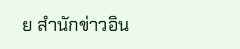ย สำนักข่าวอิน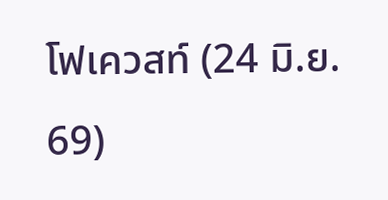โฟเควสท์ (24 มิ.ย. 69)